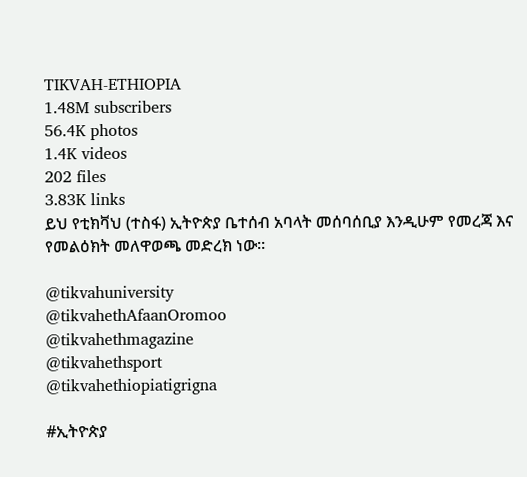TIKVAH-ETHIOPIA
1.48M subscribers
56.4K photos
1.4K videos
202 files
3.83K links
ይህ የቲክቫህ (ተስፋ) ኢትዮጵያ ቤተሰብ አባላት መሰባሰቢያ እንዲሁም የመረጃ እና የመልዕክት መለዋወጫ መድረክ ነው።

@tikvahuniversity
@tikvahethAfaanOromoo
@tikvahethmagazine
@tikvahethsport
@tikvahethiopiatigrigna

#ኢትዮጵያ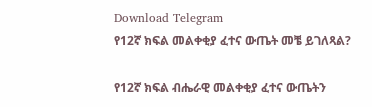Download Telegram
የ12ኛ ክፍል መልቀቂያ ፈተና ውጤት መቼ ይገለጻል?

የ12ኛ ክፍል ብሔራዊ መልቀቂያ ፈተና ውጤትን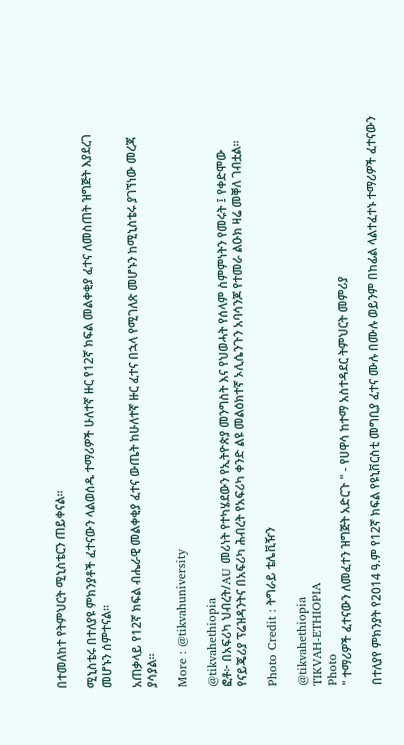በተመለከተ የትምህርት ሚኒስቴርን ጠይቀናል።

ሚኒስቴሩ በተለያዩ ምክንያቶች ፈተናውን ላልወሰዱ ተማሪዎች ሁለተኛ ዙር የ12ኛ ክፍል መልቀቂያ ፈተና ለመስጠት ዝግጅት እያደረገ መሆኑን ሰምተናል።

አጠቃላይ የ12ኛ ክፍል ብሔራዊ መልቀቂያ ፈተና ውጤት ከሁለተኛ ዙር ፈተና በኋላ የሚገለጽ መሆኑን ከሚኒስቴሩ ያገኘነው መረጃ ያሳያል።

More : @tikvahuniversity

@tikvahethiopia
ፎቶ፦ በአፍሪካ ህብረት/AU መሪነት የተካሄደውን የኢትዮጵያ መንግስት እና የህወሓት የሰላም ስምምነትን የመሩት ፤ የቀድሞው የናይጄሪያ ፕሬዝዳንትና በአፍሪካ ሕብረት የአፍሪካ ቀንድ ልዩ መልዕክተኛ ኦሊሴንጉን አባሳንጆ የተመራ ልዑክ ዛሬ መቐለ ገብቷል።

Photo Credit : ትግራይ ቴሌቪዥን

@tikvahethiopia
TIKVAH-ETHIOPIA
Photo
" ተማሪዎች ፈተናውን ለመፈተን ዝግጅት አድርጉ " - የሀዋሳ ከተማ አስተዳደር ትምህርት መምሪያ

በተለያየ ምክንያት የ2014 ዓ.ም የ12ኛ ክፍል የዩኒቨርስቲ መግቢያ ፈተና ሙሉ በሙሉ ወይንም በከፊል ላልተፈተኑ ተማሪዎች ፈተናውን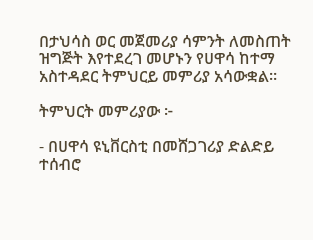በታህሳስ ወር መጀመሪያ ሳምንት ለመስጠት ዝግጅት እየተደረገ መሆኑን የሀዋሳ ከተማ አስተዳደር ትምህርይ መምሪያ አሳውቋል።

ትምህርት መምሪያው ፦

- በሀዋሳ ዩኒቨርስቲ በመሸጋገሪያ ድልድይ ተሰብሮ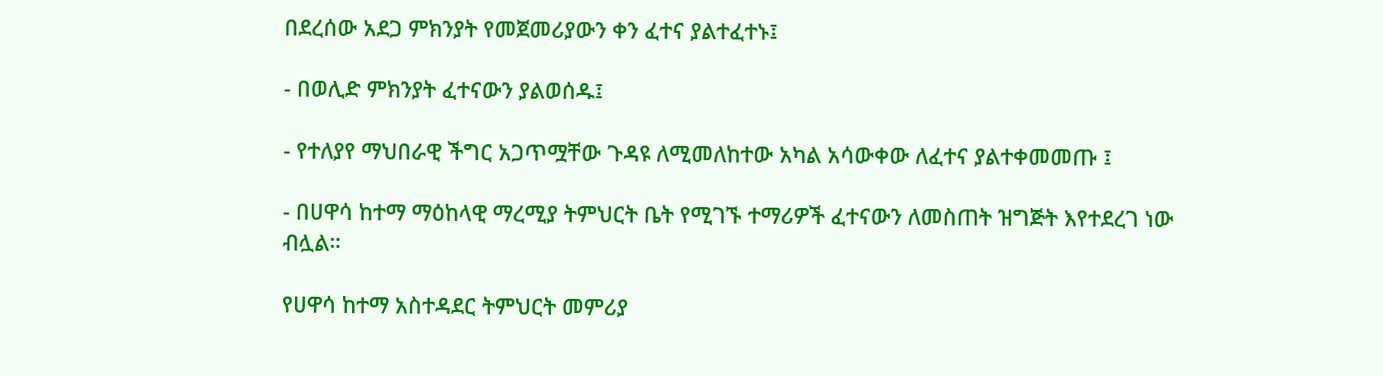በደረሰው አደጋ ምክንያት የመጀመሪያውን ቀን ፈተና ያልተፈተኑ፤

- በወሊድ ምክንያት ፈተናውን ያልወሰዱ፤

- የተለያየ ማህበራዊ ችግር አጋጥሟቸው ጉዳዩ ለሚመለከተው አካል አሳውቀው ለፈተና ያልተቀመመጡ ፤

- በሀዋሳ ከተማ ማዕከላዊ ማረሚያ ትምህርት ቤት የሚገኙ ተማሪዎች ፈተናውን ለመስጠት ዝግጅት እየተደረገ ነው ብሏል።

የሀዋሳ ከተማ አስተዳደር ትምህርት መምሪያ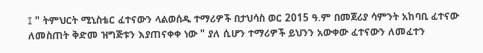፤ " ትምህርት ሚኒስቴር ፈተናውን ላልወሰዱ ተማሪዎች በታህሳስ ወር 2015 ዓ.ም በመጀሪያ ሳምንት አከባቢ ፈተናው ለመስጠት ቅድመ ዝግጅቱን እያጠናቀቀ ነው " ያለ ሲሆን ተማሪዎች ይህንን አውቀው ፈተናውን ለመፈተን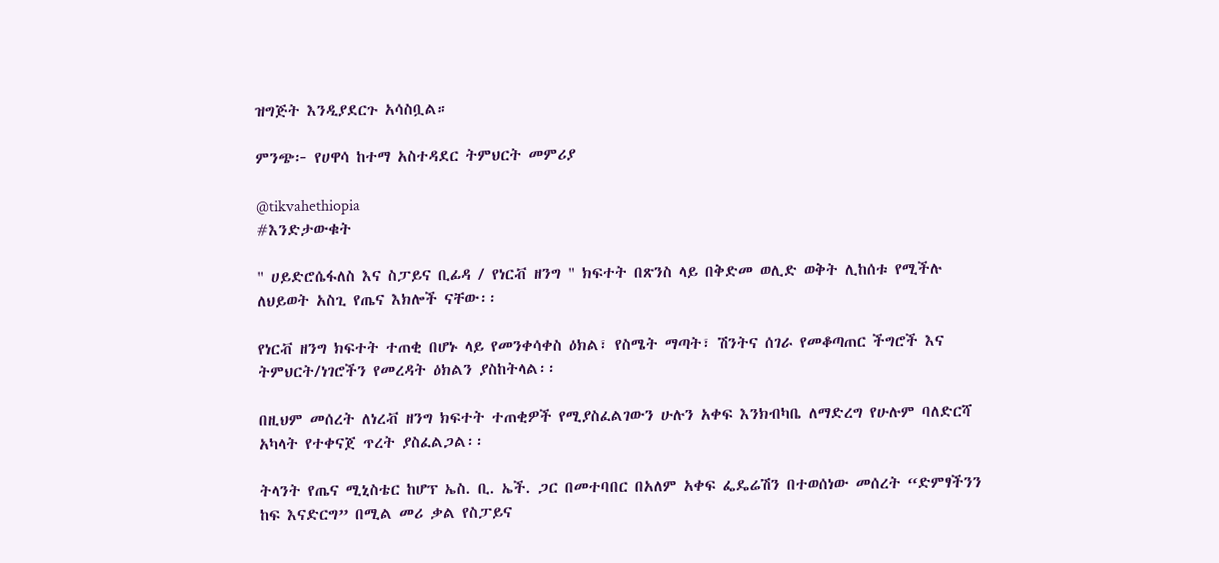ዝግጅት እንዲያደርጉ አሳስቧል።

ምንጭ፦ የሀዋሳ ከተማ አስተዳደር ትምህርት መምሪያ

@tikvahethiopia
#እንድታውቁት

" ሀይድሮሴፋለስ እና ስፓይና ቢፊዳ / የነርቭ ዘንግ " ክፍተት በጽንስ ላይ በቅድመ ወሊድ ወቅት ሊከሰቱ የሚችሉ ለህይወት አስጊ የጤና እክሎች ናቸው፡፡

የነርቭ ዘንግ ክፍተት ተጠቂ በሆኑ ላይ የመንቀሳቀስ ዕክል፣ የስሜት ማጣት፣ ሽንትና ሰገራ የመቆጣጠር ችግሮች እና ትምህርት/ነገሮችን የመረዳት ዕክልን ያስከትላል፡፡

በዚህም መሰረት ለነረቭ ዘንግ ክፍተት ተጠቂዎች የሚያስፈልገውን ሁሉን አቀፍ እንክብካቤ ለማድረግ የሁሉም ባለድርሻ አካላት የተቀናጀ ጥረት ያስፈልጋል፡፡

ትላንት የጤና ሚኒስቴር ከሆፕ ኤስ. ቢ. ኤች. ጋር በመተባበር በአለም አቀፍ ፌዴሬሽን በተወሰነው መሰረት “ድምፃችንን ከፍ እናድርግ” በሚል መሪ ቃል የስፓይና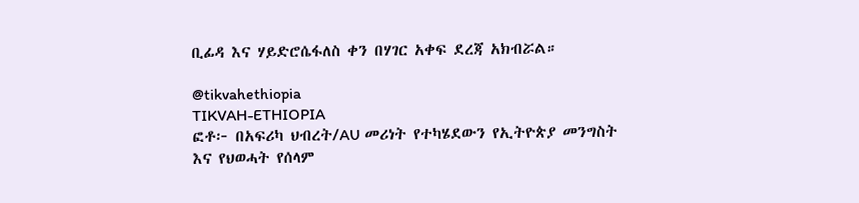ቢፊዳ እና ሃይድሮሴፋለስ ቀን በሃገር አቀፍ ደረጃ አክብሯል።

@tikvahethiopia
TIKVAH-ETHIOPIA
ፎቶ፦ በአፍሪካ ህብረት/AU መሪነት የተካሄደውን የኢትዮጵያ መንግስት እና የህወሓት የሰላም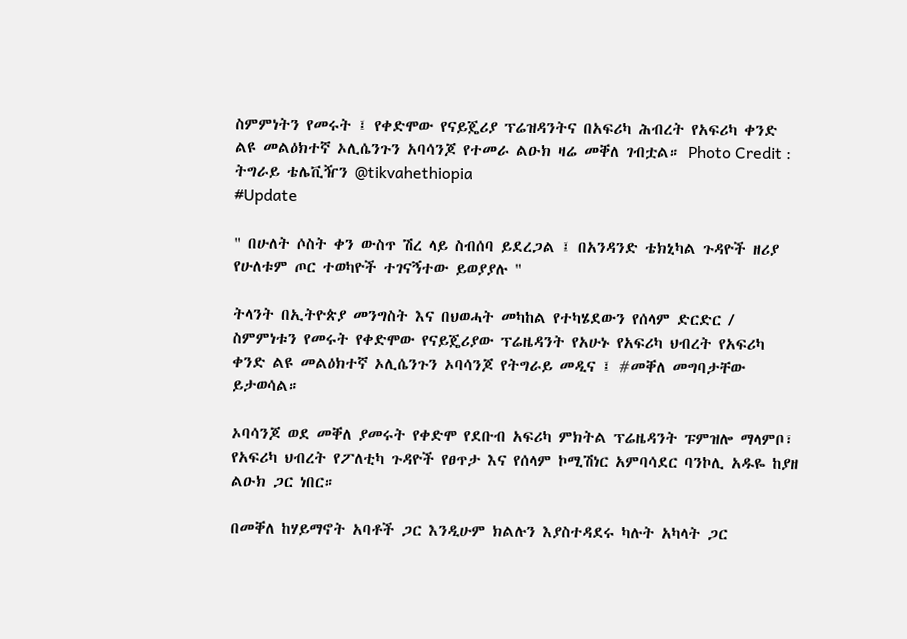ስምምነትን የመሩት ፤ የቀድሞው የናይጄሪያ ፕሬዝዳንትና በአፍሪካ ሕብረት የአፍሪካ ቀንድ ልዩ መልዕክተኛ ኦሊሴንጉን አባሳንጆ የተመራ ልዑክ ዛሬ መቐለ ገብቷል። Photo Credit : ትግራይ ቴሌቪዥን @tikvahethiopia
#Update

" በሁለት ሶስት ቀን ውስጥ ሽረ ላይ ስብሰባ ይደረጋል ፤ በአንዳንድ ቴክኒካል ጉዳዮች ዘሪያ የሁለቱም ጦር ተወካዮች ተገናኝተው ይወያያሉ "

ትላንት በኢትዮጵያ መንግስት እና በህወሓት መካከል የተካሄደውን የሰላም ድርድር / ስምምነቱን የመሩት የቀድሞው የናይጄሪያው ፕሬዜዳንት የአሁኑ የአፍሪካ ህብረት የአፍሪካ ቀንድ ልዩ መልዕክተኛ ኦሊሴንጉን ኦባሳንጆ የትግራይ መዲና ፤ #መቐለ መግባታቸው ይታወሳል።

ኦባሳንጆ ወደ መቐለ ያመሩት የቀድሞ የደቡብ አፍሪካ ምክትል ፕሬዜዳንት ፑምዝሎ ማላምቦ፣ የአፍሪካ ህብረት የፖለቲካ ጉዳዮች የፀጥታ እና የሰላም ኮሚሽነር አምባሳደር ባንኮሊ አዱዬ ከያዘ ልዑክ ጋር ነበር።

በመቐለ ከሃይማኖት አባቶች ጋር እንዲሁም ክልሉን እያስተዳደሩ ካሉት አካላት ጋር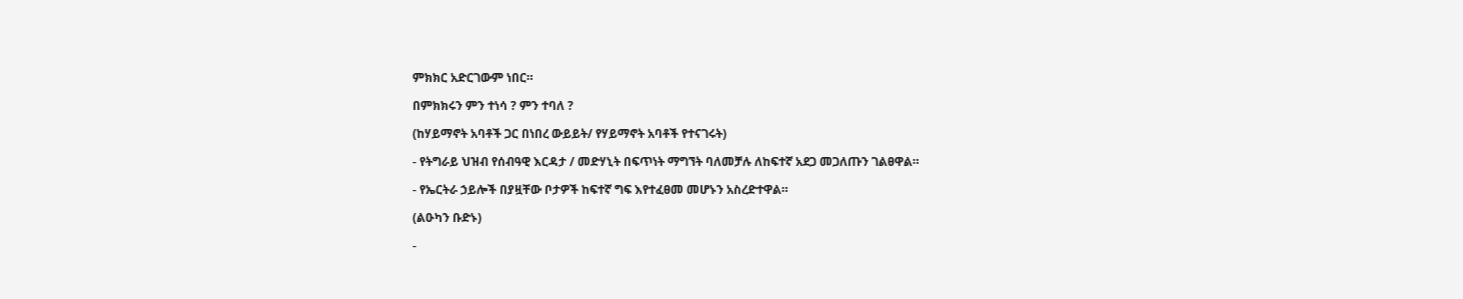ምክክር አድርገውም ነበር።

በምክክሩን ምን ተነሳ ? ምን ተባለ ?

(ከሃይማኖት አባቶች ጋር በነበረ ውይይት/ የሃይማኖት አባቶች የተናገሩት)

- የትግራይ ህዝብ የሰብዓዊ እርዳታ / መድሃኒት በፍጥነት ማግኘት ባለመቻሉ ለከፍተኛ አደጋ መጋለጡን ገልፀዋል።

- የኤርትራ ኃይሎች በያዟቸው ቦታዎች ከፍተኛ ግፍ እየተፈፀመ መሆኑን አስረድተዋል።

(ልዑካን ቡድኑ)

-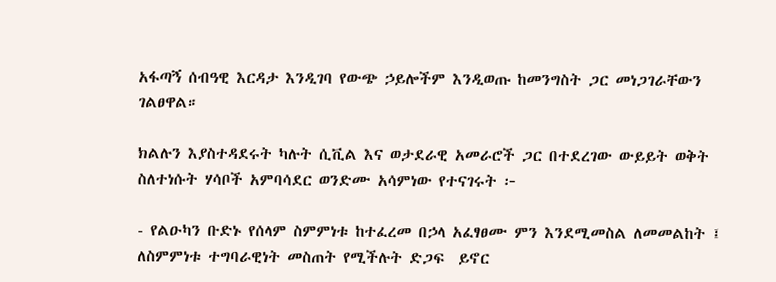አፋጣኝ ሰብዓዊ እርዳታ እንዲገባ የውጭ ኃይሎችም እንዲወጡ ከመንግስት ጋር መነጋገራቸውን ገልፀዋል።

ክልሉን እያስተዳደሩት ካሉት ሲቪል እና ወታደራዊ አመራሮች ጋር በተደረገው ውይይት ወቅት ስለተነሱት ሃሳቦች አምባሳደር ወንድሙ አሳምነው የተናገሩት ፦

- የልዑካን ቡድኑ የሰላም ስምምነቱ ከተፈረመ በኃላ አፈፃፀሙ ምን እንደሚመስል ለመመልከት ፤ ለስምምነቱ ተግባራዊነት መስጠት የሚችሉት ድጋፍ  ይኖር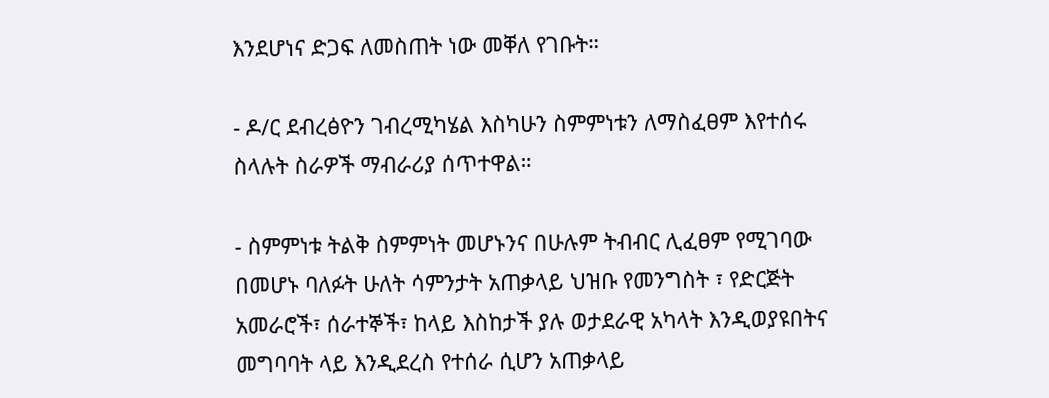እንደሆነና ድጋፍ ለመስጠት ነው መቐለ የገቡት።

- ዶ/ር ደብረፅዮን ገብረሚካሄል እስካሁን ስምምነቱን ለማስፈፀም እየተሰሩ ስላሉት ስራዎች ማብራሪያ ሰጥተዋል።

- ስምምነቱ ትልቅ ስምምነት መሆኑንና በሁሉም ትብብር ሊፈፀም የሚገባው በመሆኑ ባለፉት ሁለት ሳምንታት አጠቃላይ ህዝቡ የመንግስት ፣ የድርጅት አመራሮች፣ ሰራተኞች፣ ከላይ እስከታች ያሉ ወታደራዊ አካላት እንዲወያዩበትና መግባባት ላይ እንዲደረስ የተሰራ ሲሆን አጠቃላይ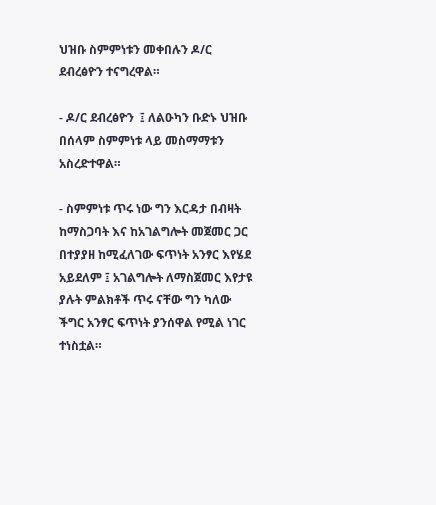ህዝቡ ስምምነቱን መቀበሉን ዶ/ር ደብረፅዮን ተናግረዋል።

- ዶ/ር ደብረፅዮን  ፤ ለልዑካን ቡድኑ ህዝቡ በሰላም ስምምነቱ ላይ መስማማቱን አስረድተዋል።

- ስምምነቱ ጥሩ ነው ግን እርዳታ በብዛት ከማስጋባት እና ከአገልግሎት መጀመር ጋር በተያያዘ ከሚፈለገው ፍጥነት አንፃር እየሄደ አይደለም ፤ አገልግሎት ለማስጀመር እየታዩ ያሉት ምልክቶች ጥሩ ናቸው ግን ካለው ችግር አንፃር ፍጥነት ያንሰዋል የሚል ነገር ተነስቷል።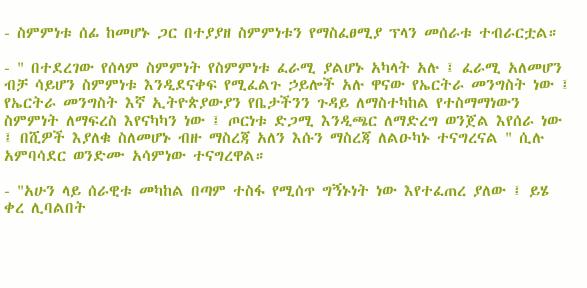- ስምምነቱ ሰፊ ከመሆኑ ጋር በተያያዘ ስምምነቱን የማስፈፀሚያ ፕላን መሰራቱ ተብራርቷል።

- " በተደረገው የሰላም ስምምነት የስምምነቱ ፈራሚ ያልሆኑ አካላት አሉ ፤ ፈራሚ አለመሆን ብቻ ሳይሆን ስምምነቱ እንዲደናቀፍ የሚፈልጉ ኃይሎች አሉ ዋናው የኤርትራ መንግስት ነው ፤ የኤርትራ መንግስት እኛ ኢትዮጵያውያን የቤታችንን ጉዳይ ለማስተካከል የተስማማነውን ስምምነት ለማፍረስ እየናካካን ነው ፤ ጦርነቱ ድጋሚ እንዲጫር ለማድረግ ወንጀል እየሰራ ነው ፤ በሺዎች እያለቁ ስለመሆኑ ብዙ ማስረጃ አለን እሱን ማስረጃ ለልዑካኑ ተናግረናል " ሲሉ አምባሳደር ወንድሙ አሳምነው ተናግረዋል።

- "አሁን ላይ ሰራዊቱ መካከል በጣም ተስፋ የሚሰጥ ግኝኑነት ነው እየተፈጠረ ያለው ፤ ይሄ ቀረ ሊባልበት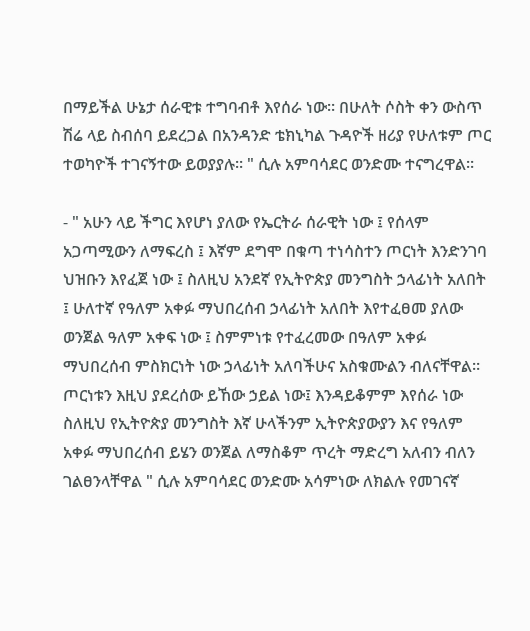በማይችል ሁኔታ ሰራዊቱ ተግባብቶ እየሰራ ነው። በሁለት ሶስት ቀን ውስጥ ሽሬ ላይ ስብሰባ ይደረጋል በአንዳንድ ቴክኒካል ጉዳዮች ዘሪያ የሁለቱም ጦር ተወካዮች ተገናኝተው ይወያያሉ። " ሲሉ አምባሳደር ወንድሙ ተናግረዋል።

- " አሁን ላይ ችግር እየሆነ ያለው የኤርትራ ሰራዊት ነው ፤ የሰላም አጋጣሚውን ለማፍረስ ፤ እኛም ደግሞ በቁጣ ተነሳስተን ጦርነት እንድንገባ ህዝቡን እየፈጀ ነው ፤ ስለዚህ አንደኛ የኢትዮጵያ መንግስት ኃላፊነት አለበት ፤ ሁለተኛ የዓለም አቀፉ ማህበረሰብ ኃላፊነት አለበት እየተፈፀመ ያለው ወንጀል ዓለም አቀፍ ነው ፤ ስምምነቱ የተፈረመው በዓለም አቀፉ ማህበረሰብ ምስክርነት ነው ኃላፊነት አለባችሁና አስቁሙልን ብለናቸዋል። ጦርነቱን እዚህ ያደረሰው ይኸው ኃይል ነው፤ እንዳይቆምም እየሰራ ነው ስለዚህ የኢትዮጵያ መንግስት እኛ ሁላችንም ኢትዮጵያውያን እና የዓለም አቀፉ ማህበረሰብ ይሄን ወንጀል ለማስቆም ጥረት ማድረግ አለብን ብለን ገልፀንላቸዋል " ሲሉ አምባሳደር ወንድሙ አሳምነው ለክልሉ የመገናኛ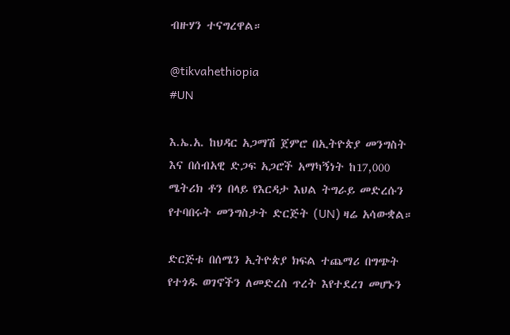ብዙሃን ተናግረዋል።

@tikvahethiopia
#UN

እ.ኤ.አ. ከህዳር አጋማሽ ጀምሮ በኢትዮጵያ መንግስት እና በሰብአዊ ድጋፍ አጋሮች አማካኝነት ከ17,000 ሜትሪክ ቶን በላይ የእርዳታ እህል ትግራይ መድረሱን የተባበሩት መንግስታት ድርጅት (UN) ዛሬ አሳውቋል።

ድርጅቱ በሰሜን ኢትዮጵያ ክፍል ተጨማሪ በግጭት የተጎዱ ወገኖችን ለመድረስ ጥረት እየተደረገ መሆኑን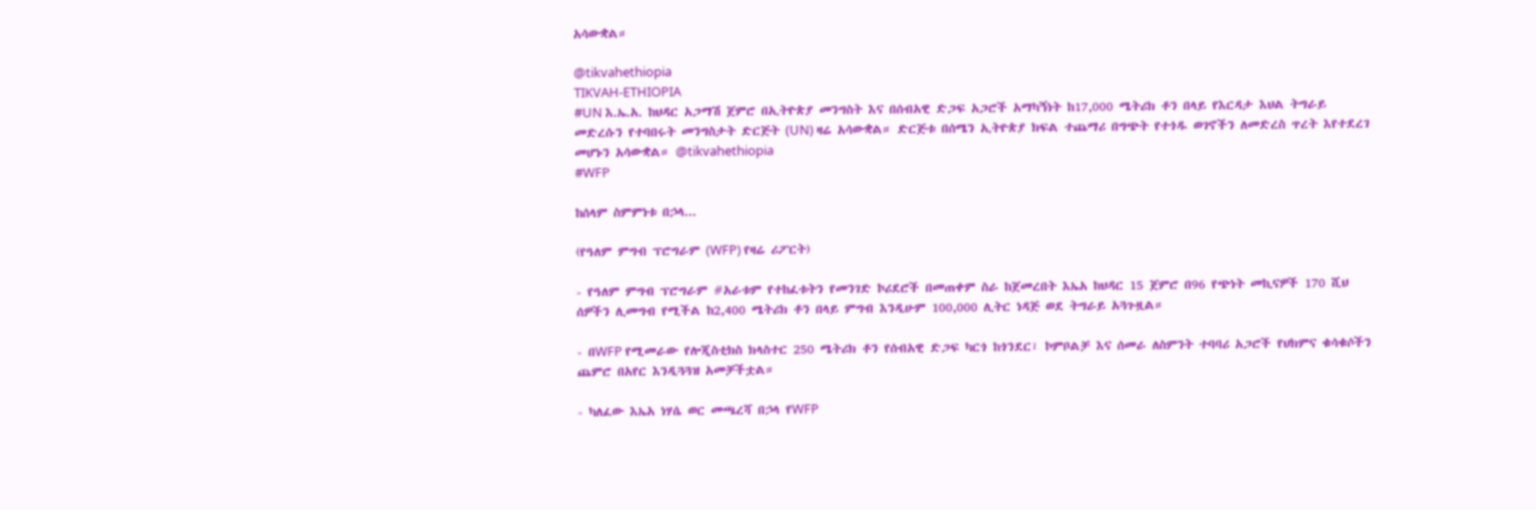አሳውቋል።

@tikvahethiopia
TIKVAH-ETHIOPIA
#UN እ.ኤ.አ. ከህዳር አጋማሽ ጀምሮ በኢትዮጵያ መንግስት እና በሰብአዊ ድጋፍ አጋሮች አማካኝነት ከ17,000 ሜትሪክ ቶን በላይ የእርዳታ እህል ትግራይ መድረሱን የተባበሩት መንግስታት ድርጅት (UN) ዛሬ አሳውቋል። ድርጅቱ በሰሜን ኢትዮጵያ ክፍል ተጨማሪ በግጭት የተጎዱ ወገኖችን ለመድረስ ጥረት እየተደረገ መሆኑን አሳውቋል። @tikvahethiopia
#WFP

ከሰላም ስምምነቱ በኃላ...

(የዓለም ምግብ ፕሮግራም (WFP) የዛሬ ሪፖርት)

- የዓለም ምግብ ፕሮግራም #አራቱም የተከፈቱትን የመንገድ ኮሪደሮች በመጠቀም ስራ ከጀመረበት እኤአ ከህዳር 15 ጀምሮ በ96 የጭነት መኪናዎች 170 ሺህ ሰዎችን ሊመግብ የሚችል ከ2,400 ሜትሪክ ቶን በላይ ምግብ እንዲሁም 100,000 ሊትር ነዳጅ ወደ ትግራይ አጓጉዟል።

- በWFP የሚመራው የሎጂስቲክስ ክላስተር 250 ሜትሪክ ቶን የሰብአዊ ድጋፍ ካርጎ ከጎንደር፣ ኮምቦልቻ እና ሰመራ ለስምንት ተባባሪ አጋሮች የህክምና ቁሳቁሶችን ጨምሮ በአየር እንዲጓጓዝ አመቻችቷል።

- ካለፈው እኤአ ነሃሴ ወር መጫረሻ በኃላ የWFP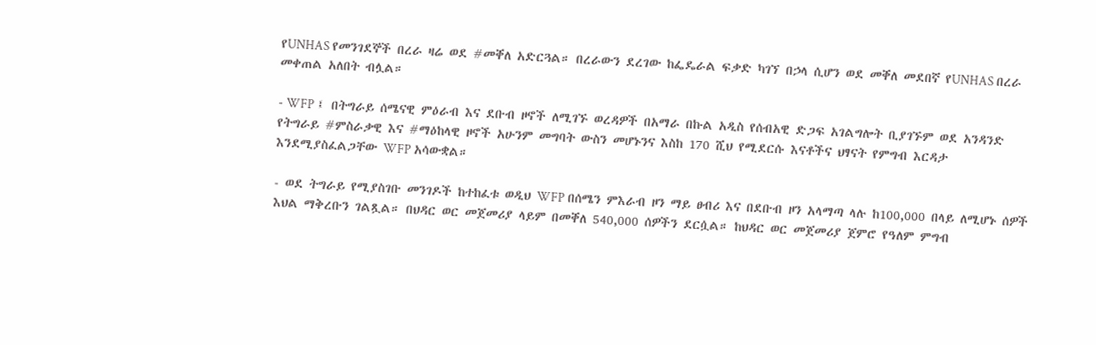የUNHAS የመንገደኞች በረራ ዛሬ ወደ #መቐለ አድርጓል። በረራውን ደረገው ከፌዴራል ፍቃድ ካገኘ በኃላ ሲሆን ወደ መቐለ መደበኛ የUNHAS በረራ መቀጠል አለበት ብሏል።

- WFP ፤ በትግራይ ሰሜናዊ ምዕራብ እና ደቡብ ዞኖች ለሚገኙ ወረዳዎች በአማራ በኩል አዲስ የሰብአዊ ድጋፍ አገልግሎት ቢያገኙም ወደ አንዳንድ የትግራይ #ምስራቃዊ እና #ማዕከላዊ ዞኖች አሁንም መግባት ውስን መሆኑንና እስከ 170 ሺህ የሚደርሱ እናቶችና ህፃናት የምግብ እርዳታ እንደሚያስፈልጋቸው WFP አሳውቋል።

- ወደ ትግራይ የሚያስገቡ መንገዶች ከተከፈቱ ወዲህ WFP በሰሜን ምእራብ ዞን ማይ ፀብሪ እና በደቡብ ዞን አላማጣ ላሉ ከ100,000 በላይ ለሚሆኑ ሰዎች እህል ማቅረቡን ገልጿል። በህዳር ወር መጀመሪያ ላይም በመቐለ 540,000 ሰዎችን ደርሷል። ከህዳር ወር መጀመሪያ ጀምሮ የዓለም ምግብ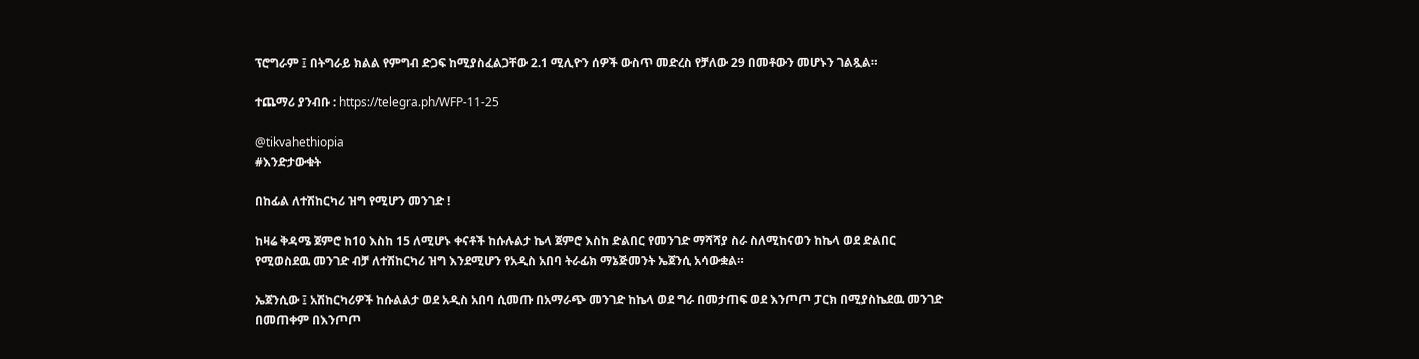ፕሮግራም ፤ በትግራይ ክልል የምግብ ድጋፍ ከሚያስፈልጋቸው 2.1 ሚሊዮን ሰዎች ውስጥ መድረስ የቻለው 29 በመቶውን መሆኑን ገልጿል።

ተጨማሪ ያንብቡ : https://telegra.ph/WFP-11-25

@tikvahethiopia
#እንድታውቁት

በከፊል ለተሽከርካሪ ዝግ የሚሆን መንገድ !

ከዛሬ ቅዳሜ ጀምሮ ከ10 እስከ 15 ለሚሆኑ ቀናቶች ከሱሉልታ ኬላ ጀምሮ እስከ ድልበር የመንገድ ማሻሻያ ስራ ስለሚከናወን ከኬላ ወደ ድልበር የሚወስደዉ መንገድ ብቻ ለተሽከርካሪ ዝግ እንደሚሆን የአዲስ አበባ ትራፊክ ማኔጅመንት ኤጀንሲ አሳውቋል።

ኤጀንሲው ፤ አሽከርካሪዎች ከሱልልታ ወደ አዲስ አበባ ሲመጡ በአማራጭ መንገድ ከኬላ ወደ ግራ በመታጠፍ ወደ እንጦጦ ፓርክ በሚያስኬደዉ መንገድ በመጠቀም በእንጦጦ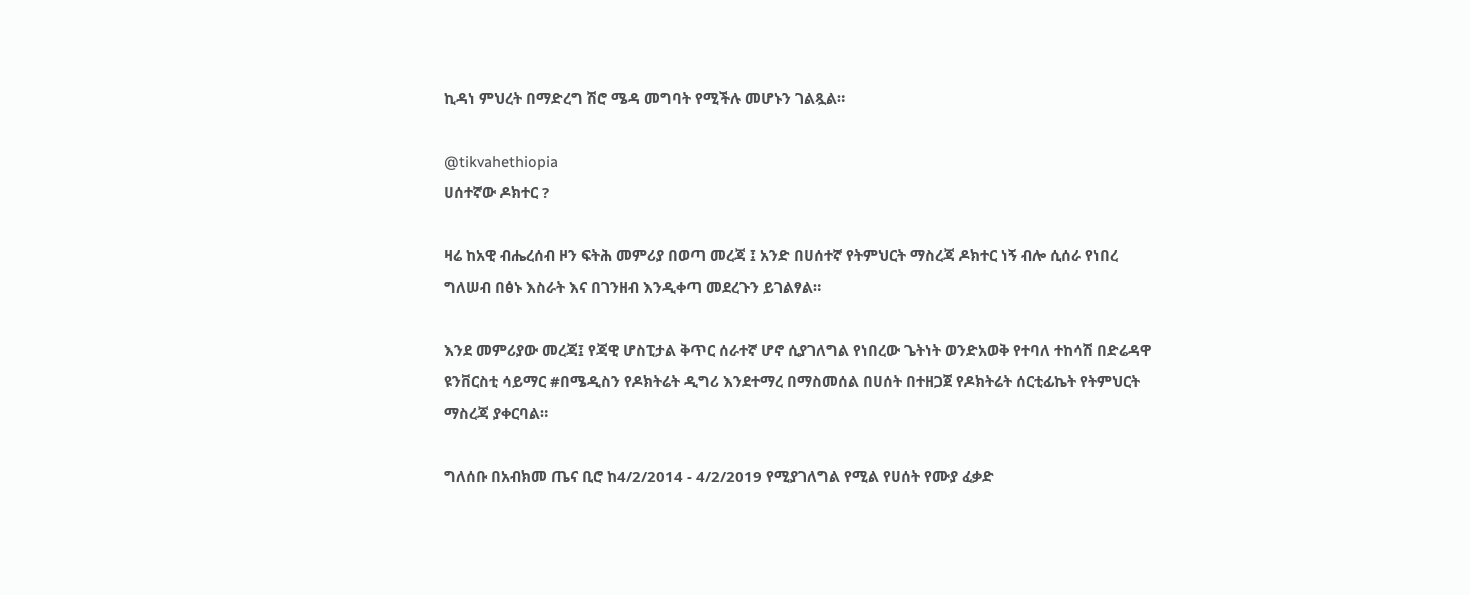ኪዳነ ምህረት በማድረግ ሽሮ ሜዳ መግባት የሚችሉ መሆኑን ገልጿል።

@tikvahethiopia
ሀሰተኛው ዶክተር ?

ዛሬ ከአዊ ብሔረሰብ ዞን ፍትሕ መምሪያ በወጣ መረጃ ፤ አንድ በሀሰተኛ የትምህርት ማስረጃ ዶክተር ነኝ ብሎ ሲሰራ የነበረ ግለሠብ በፅኑ እስራት እና በገንዘብ እንዲቀጣ መደረጉን ይገልፃል።

እንደ መምሪያው መረጃ፤ የጃዊ ሆስፒታል ቅጥር ሰራተኛ ሆኖ ሲያገለግል የነበረው ጌትነት ወንድአወቅ የተባለ ተከሳሽ በድሬዳዋ ዩንቨርስቲ ሳይማር #በሜዲስን የዶክትሬት ዲግሪ እንደተማረ በማስመሰል በሀሰት በተዘጋጀ የዶክትሬት ሰርቲፊኬት የትምህርት ማስረጃ ያቀርባል።

ግለሰቡ በአብክመ ጤና ቢሮ ከ4/2/2014 - 4/2/2019 የሚያገለግል የሚል የሀሰት የሙያ ፈቃድ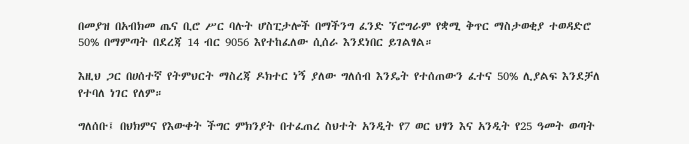በመያዝ በአብክመ ጤና ቢሮ ሥር ባሉት ሆስፒታሎች በማችንግ ፈንድ ኘሮግራም የቋሚ ቅጥር ማስታወቂያ ተወዳድሮ 50% በማምጣት በደረጃ 14 ብር 9056 እየተከፈለው ሲሰራ እንደነበር ይገልፃል።

እዚህ ጋር በሀሰተኛ የትምህርት ማስረጃ ዶክተር ነኝ ያለው ግለሰብ እንዴት የተሰጠውን ፈተና 50% ሊያልፍ እንደቻለ የተባለ ነገር የለም።

ግለሰቡ፤ በህክምና የእውቀት ችግር ምክንያት በተፈጠረ ስህተት አንዲት የ7 ወር ህፃን እና አንዲት የ25 ዓመት ወጣት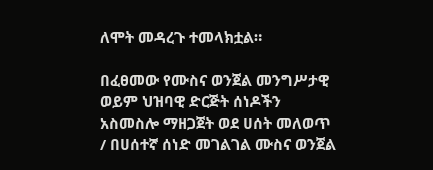ለሞት መዳረጉ ተመላክቷል።

በፈፀመው የሙስና ወንጀል መንግሥታዊ ወይም ህዝባዊ ድርጅት ሰነዶችን አስመስሎ ማዘጋጀት ወደ ሀሰት መለወጥ / በሀሰተኛ ሰነድ መገልገል ሙስና ወንጀል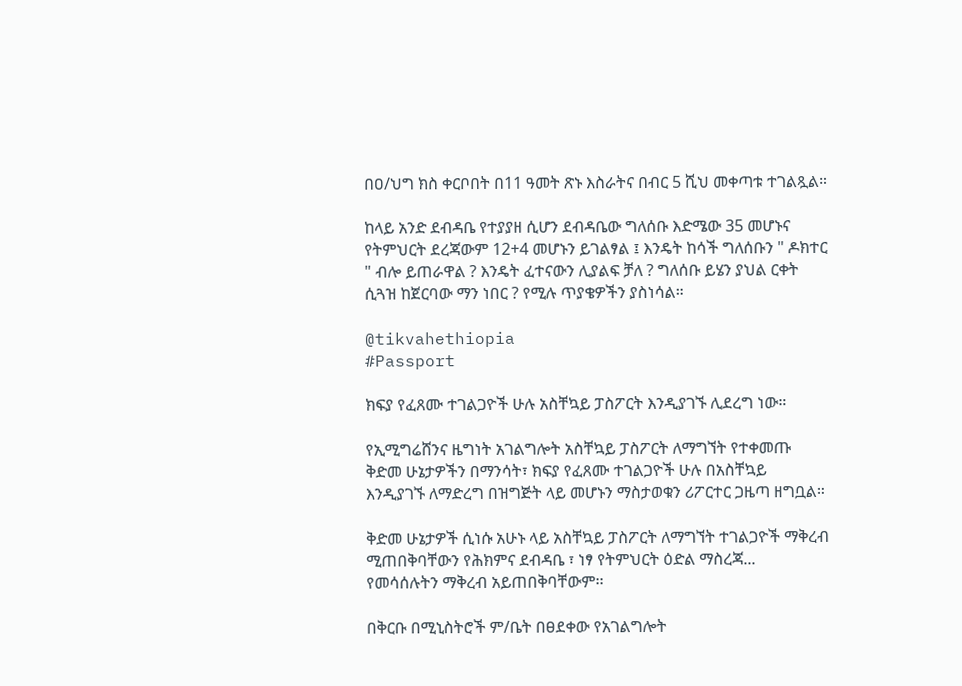በዐ/ህግ ክስ ቀርቦበት በ11 ዓመት ጽኑ እስራትና በብር 5 ሺህ መቀጣቱ ተገልጿል።

ከላይ አንድ ደብዳቤ የተያያዘ ሲሆን ደብዳቤው ግለሰቡ እድሜው 35 መሆኑና የትምህርት ደረጃውም 12+4 መሆኑን ይገልፃል ፤ እንዴት ከሳች ግለሰቡን " ዶክተር " ብሎ ይጠራዋል ? እንዴት ፈተናውን ሊያልፍ ቻለ ? ግለሰቡ ይሄን ያህል ርቀት ሲጓዝ ከጀርባው ማን ነበር ? የሚሉ ጥያቄዎችን ያስነሳል።

@tikvahethiopia
#Passport

ክፍያ የፈጸሙ ተገልጋዮች ሁሉ አስቸኳይ ፓስፖርት እንዲያገኙ ሊደረግ ነው።

የኢሚግሬሸንና ዜግነት አገልግሎት አስቸኳይ ፓስፖርት ለማግኘት የተቀመጡ ቅድመ ሁኔታዎችን በማንሳት፣ ክፍያ የፈጸሙ ተገልጋዮች ሁሉ በአስቸኳይ እንዲያገኙ ለማድረግ በዝግጅት ላይ መሆኑን ማስታወቁን ሪፖርተር ጋዜጣ ዘግቧል።

ቅድመ ሁኔታዎች ሲነሱ አሁኑ ላይ አስቸኳይ ፓስፖርት ለማግኘት ተገልጋዮች ማቅረብ ሚጠበቅባቸውን የሕክምና ደብዳቤ ፣ ነፃ የትምህርት ዕድል ማስረጃ... የመሳሰሉትን ማቅረብ አይጠበቅባቸውም፡፡

በቅርቡ በሚኒስትሮች ም/ቤት በፀደቀው የአገልግሎት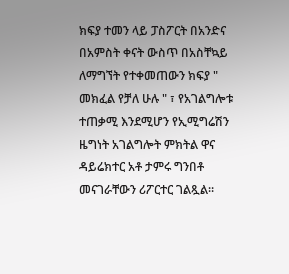ክፍያ ተመን ላይ ፓስፖርት በአንድና በአምስት ቀናት ውስጥ በአስቸኳይ ለማግኘት የተቀመጠውን ክፍያ " መክፈል የቻለ ሁሉ " ፣ የአገልግሎቱ ተጠቃሚ እንደሚሆን የኢሚግሬሽን ዜግነት አገልግሎት ምክትል ዋና ዳይሬክተር አቶ ታምሩ ግንበቶ መናገራቸውን ሪፖርተር ገልጿል።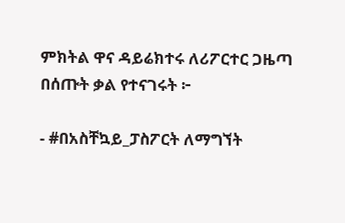ምክትል ዋና ዳይሬክተሩ ለሪፖርተር ጋዜጣ በሰጡት ቃል የተናገሩት ፦

- #በአስቸኳይ_ፓስፖርት ለማግኘት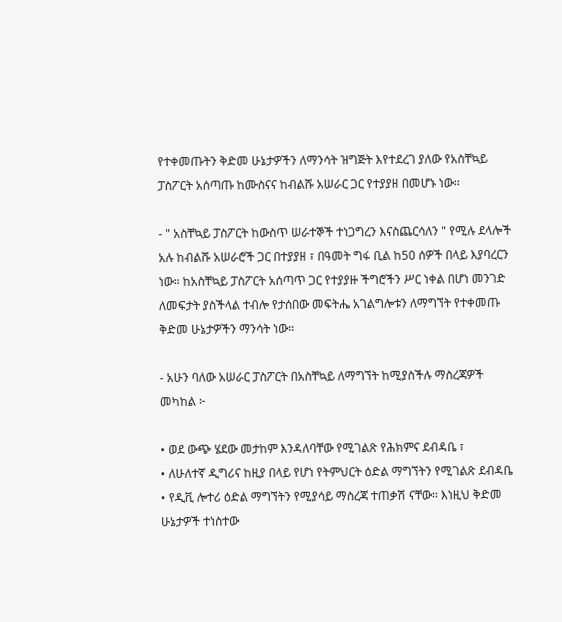የተቀመጡትን ቅድመ ሁኔታዎችን ለማንሳት ዝግጅት እየተደረገ ያለው የአስቸኳይ ፓስፖርት አሰጣጡ ከሙስናና ከብልሹ አሠራር ጋር የተያያዘ በመሆኑ ነው፡፡

- " አስቸኳይ ፓስፖርት ከውስጥ ሠራተኞች ተነጋግረን እናስጨርሳለን " የሚሉ ደላሎች አሉ ከብልሹ አሠራሮች ጋር በተያያዘ ፣ በዓመት ግፋ ቢል ከ50 ሰዎች በላይ እያባረርን ነው። ከአስቸኳይ ፓስፖርት አሰጣጥ ጋር የተያያዙ ችግሮችን ሥር ነቀል በሆነ መንገድ ለመፍታት ያስችላል ተብሎ የታሰበው መፍትሔ አገልግሎቱን ለማግኘት የተቀመጡ ቅድመ ሁኔታዎችን ማንሳት ነው።

- አሁን ባለው አሠራር ፓስፖርት በአስቸኳይ ለማግኘት ከሚያስችሉ ማስረጃዎች መካከል ፦

• ወደ ውጭ ሄደው መታከም እንዳለባቸው የሚገልጽ የሕክምና ደብዳቤ ፣
• ለሁለተኛ ዲግሪና ከዚያ በላይ የሆነ የትምህርት ዕድል ማግኘትን የሚገልጽ ደብዳቤ
• የዲቪ ሎተሪ ዕድል ማግኘትን የሚያሳይ ማስረጃ ተጠቃሽ ናቸው፡፡ እነዚህ ቅድመ ሁኔታዎች ተነስተው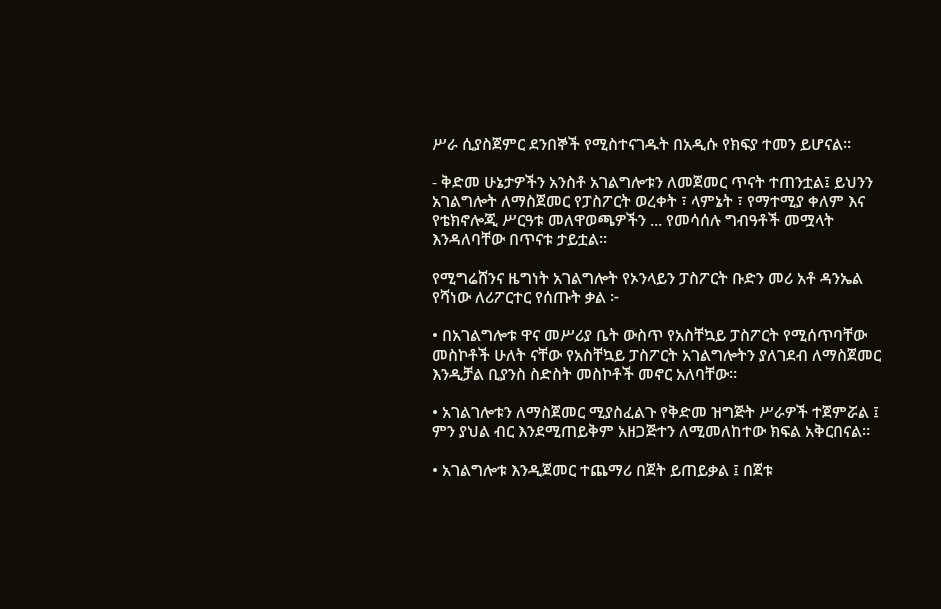ሥራ ሲያስጀምር ደንበኞች የሚስተናገዱት በአዲሱ የክፍያ ተመን ይሆናል።

- ቅድመ ሁኔታዎችን አንስቶ አገልግሎቱን ለመጀመር ጥናት ተጠንቷል፤ ይህንን አገልግሎት ለማስጀመር የፓስፖርት ወረቀት ፣ ላምኔት ፣ የማተሚያ ቀለም እና የቴክኖሎጂ ሥርዓቱ መለዋወጫዎችን ... የመሳሰሉ ግብዓቶች መሟላት እንዳለባቸው በጥናቱ ታይቷል።

የሚግሬሸንና ዜግነት አገልግሎት የኦንላይን ፓስፖርት ቡድን መሪ አቶ ዳንኤል የሻነው ለሪፖርተር የሰጡት ቃል ፦

• በአገልግሎቱ ዋና መሥሪያ ቤት ውስጥ የአስቸኳይ ፓስፖርት የሚሰጥባቸው መስኮቶች ሁለት ናቸው የአስቸኳይ ፓስፖርት አገልግሎትን ያለገደብ ለማስጀመር እንዲቻል ቢያንስ ስድስት መስኮቶች መኖር አለባቸው።

• አገልገሎቱን ለማስጀመር ሚያስፈልጉ የቅድመ ዝግጅት ሥራዎች ተጀምሯል ፤ ምን ያህል ብር እንደሚጠይቅም አዘጋጅተን ለሚመለከተው ክፍል አቅርበናል።

• አገልግሎቱ እንዲጀመር ተጨማሪ በጀት ይጠይቃል ፤ በጀቱ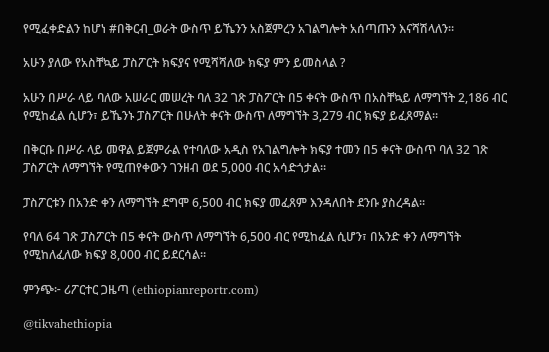የሚፈቀድልን ከሆነ #በቅርብ_ወራት ውስጥ ይኼንን አስጀምረን አገልግሎት አሰጣጡን እናሻሽላለን።

አሁን ያለው የአስቸኳይ ፓስፖርት ክፍያና የሚሻሻለው ክፍያ ምን ይመስላል ?

አሁን በሥራ ላይ ባለው አሠራር መሠረት ባለ 32 ገጽ ፓስፖርት በ5 ቀናት ውስጥ በአስቸኳይ ለማግኘት 2,186 ብር የሚከፈል ሲሆን፣ ይኼንኑ ፓስፖርት በሁለት ቀናት ውስጥ ለማግኘት 3,279 ብር ክፍያ ይፈጸማል፡፡

በቅርቡ በሥራ ላይ መዋል ይጀምራል የተባለው አዲስ የአገልግሎት ክፍያ ተመን በ5 ቀናት ውስጥ ባለ 32 ገጽ ፓስፖርት ለማግኘት የሚጠየቀውን ገንዘብ ወደ 5,000 ብር አሳድጎታል፡፡

ፓስፖርቱን በአንድ ቀን ለማግኘት ደግሞ 6,500 ብር ክፍያ መፈጸም እንዳለበት ደንቡ ያስረዳል፡፡

የባለ 64 ገጽ ፓስፖርት በ5 ቀናት ውስጥ ለማግኘት 6,500 ብር የሚከፈል ሲሆን፣ በአንድ ቀን ለማግኘት የሚከለፈለው ክፍያ 8,000 ብር ይደርሳል።

ምንጭ፦ ሪፖርተር ጋዜጣ (ethiopianreportr.com)

@tikvahethiopia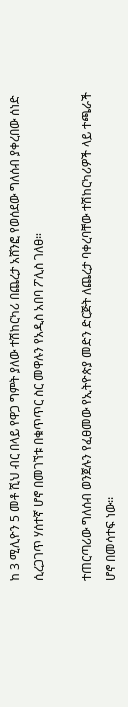ከ 3 ሚሊዮን 5 መቶ ሺህ ብር በላይ የዋጋ ግምት ያለው ተሽከርካሪ በጨረታ አሸንፎ የወሰደው ግለሰብ ያቀረበው ሰነድ ሲረጋገጥ ሃሰተኛ ሆኖ በመገኘቱ በቁጥጥር ስር መዋሉን የአዲስ አበባ ፖሊስ ገለፀ።

ተጠርጣሪው ግለሰብ ወንጀሉን የፈፀመው የኢትዮጵያ መድን ድርጅት ለጨረታ ባቀረባቸው ተሽከርካሪዎች ላይ ተጫራች ሆኖ በመሳተፍ ነው፡፡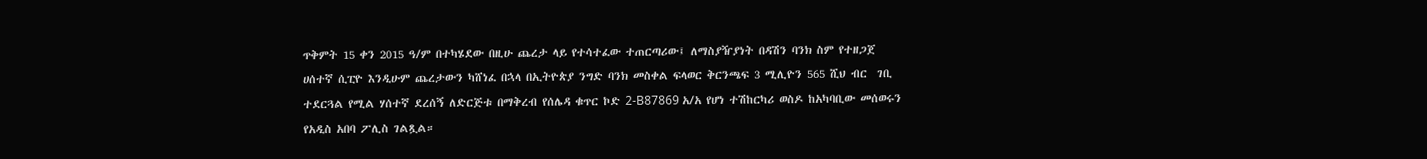ጥቅምት 15 ቀን 2015 ዓ/ም በተካሄደው በዚሁ ጨረታ ላይ የተሳተፈው ተጠርጣሪው፤ ለማስያዥያነት በዳሽን ባንክ ስም የተዘጋጀ ሀሰተኛ ሲፒዮ እንዲሁም ጨረታውን ካሸነፈ በኋላ በኢትዮጵያ ንግድ ባንክ መስቀል ፍላወር ቅርንጫፍ 3 ሚሊዮን 565 ሺህ ብር  ገቢ ተደርጓል የሚል ሃሰተኛ ደረሰኝ ለድርጅቱ በማቅረብ የሰሌዳ ቁጥር ኮድ 2-B87869 አ/አ የሆነ ተሽከርካሪ ወስዶ ከአካባቢው መሰወሩን የአዲስ አበባ ፖሊስ ገልጿል።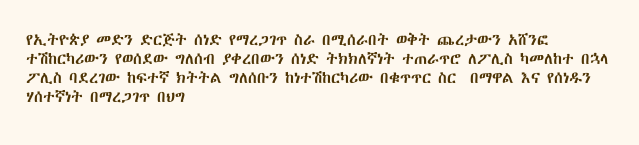የኢትዮጵያ መድን ድርጅት ሰነድ የማረጋገጥ ስራ በሚሰራበት ወቅት ጨረታውን አሸንፎ ተሽከርካሪውን የወሰደው ግለሰብ ያቀረበውን ሰነድ ትክክለኛነት ተጠራጥሮ ለፖሊስ ካመለከተ በኋላ ፖሊስ ባደረገው ከፍተኛ ክትትል ግለሰቡን ከነተሽከርካሪው በቁጥጥር ስር  በማዋል እና የሰነዱን ሃሰተኛነት በማረጋገጥ በህግ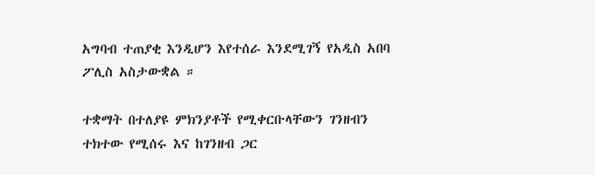አግባብ ተጠያቂ እንዲሆን እየተሰራ እንደሚገኝ የአዲስ አበባ ፖሊስ አስታውቋል ።

ተቋማት በተለያዩ ምክንያቶች የሚቀርቡላቸውን ገንዘብን ተክተው የሚሰሩ እና ከገንዘብ ጋር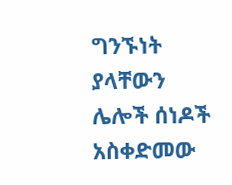ግንኙነት ያላቸውን ሌሎች ሰነዶች አስቀድመው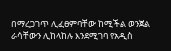በማረጋገጥ ሊፈፀምባቸው ከሚችል ወንጀል ራሳቸውን ሊከላከሉ እንደሚገባ የአዲስ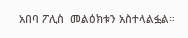አበባ ፖሊስ  መልዕክቱን አስተላልፏል።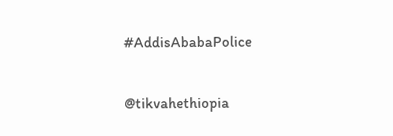#AddisAbabaPolice

@tikvahethiopia